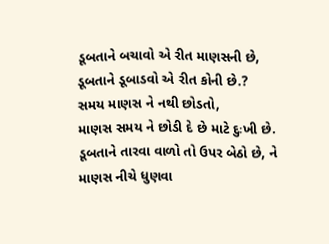ડૂબતાને બચાવો એ રીત માણસની છે,
ડૂબતાને ડૂબાડવો એ રીત કોની છે.?
સમય માણસ ને નથી છોડતો,
માણસ સમય ને છોડી દે છે માટે દુઃખી છે.
ડૂબતાને તારવા વાળો તો ઉપર બેઠો છે, ને
માણસ નીચે ધુણવા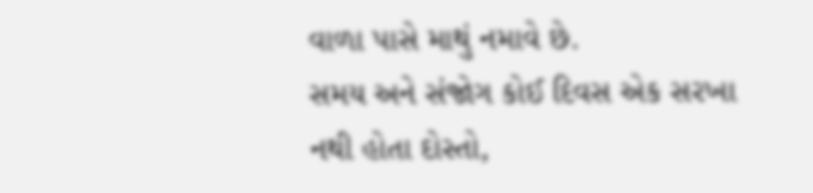વાળા પાસે માથું નમાવે છે.
સમય અને સંજોગ કોઈ દિવસ એક સરખા નથી હોતા દોસ્તો,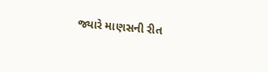જ્યારે માણસની રીત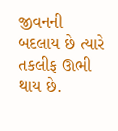જીવનની બદલાય છે ત્યારે તકલીફ ઊભી થાય છે.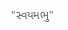"સ્વયમભુ"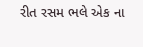રીત રસમ ભલે એક ના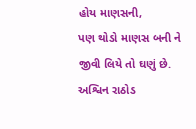હોય માણસની,
પણ થોડો માણસ બની ને જીવી લિયે તો ઘણું છે.
અશ્વિન રાઠોડ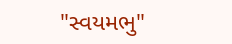"સ્વયમભુ"